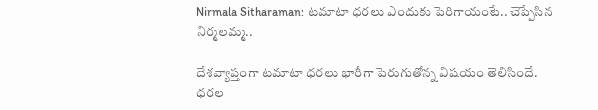Nirmala Sitharaman: టమాటా ధరలు ఎందుకు పెరిగాయంటే.. చెప్పేసిన నిర్మలమ్మ..

దేశవ్యాప్తంగా టమాటా ధరలు భారీగా పెరుగుతోన్న విషయం తెలిసిందే. ధరల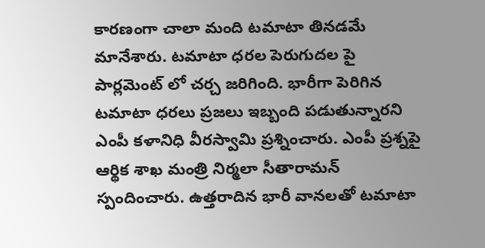కారణంగా చాలా మంది టమాటా తినడమే మానేశారు. టమాటా ధరల పెరుగుదల పై పార్లమెంట్ లో చర్చ జరిగింది. భారీగా పెరిగిన టమాటా ధరలు ప్రజలు ఇబ్బంది పడుతున్నారని ఎంపీ కళానిధి వీరస్వామి ప్రశ్నించారు. ఎంపీ ప్రశ్నపై ఆర్థిక శాఖ మంత్రి నిర్మలా సీతారామన్ స్పందించారు. ఉత్తరాదిన భారీ వానలతో టమాటా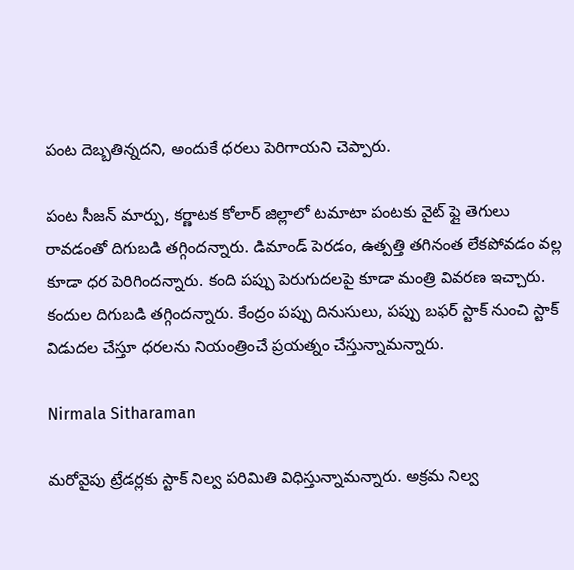పంట దెబ్బతిన్నదని, అందుకే ధరలు పెరిగాయని చెప్పారు.

పంట సీజన్ మార్పు, కర్ణాటక కోలార్ జిల్లాలో టమాటా పంటకు వైట్ ఫ్లై తెగులు రావడంతో దిగుబడి తగ్గిందన్నారు. డిమాండ్ పెరడం, ఉత్పత్తి తగినంత లేకపోవడం వల్ల కూడా ధర పెరిగిందన్నారు. కంది పప్పు పెరుగుదలపై కూడా మంత్రి వివరణ ఇచ్చారు. కందుల దిగుబడి తగ్గిందన్నారు. కేంద్రం పప్పు దినుసులు, పప్పు బఫర్ స్టాక్ నుంచి స్టాక్ విడుదల చేస్తూ ధరలను నియంత్రించే ప్రయత్నం చేస్తున్నామన్నారు.

Nirmala Sitharaman

మరోవైపు ట్రేడర్లకు స్టాక్ నిల్వ పరిమితి విధిస్తున్నామన్నారు. అక్రమ నిల్వ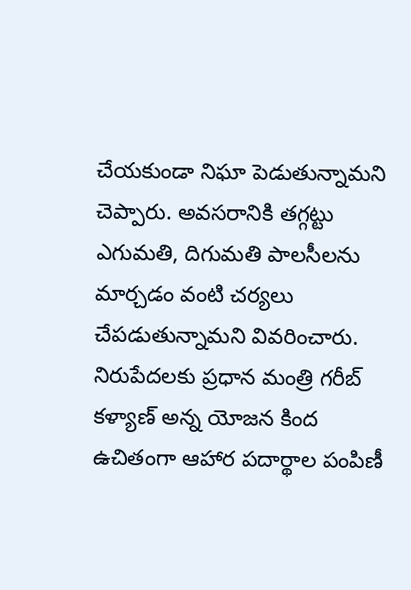చేయకుండా నిఘా పెడుతున్నామని చెప్పారు. అవసరానికి తగ్గట్టు ఎగుమతి, దిగుమతి పాలసీలను మార్చడం వంటి చర్యలు చేపడుతున్నామని వివరించారు. నిరుపేదలకు ప్రధాన మంత్రి గరీబ్ కళ్యాణ్ అన్న యోజన కింద ఉచితంగా ఆహార పదార్థాల పంపిణీ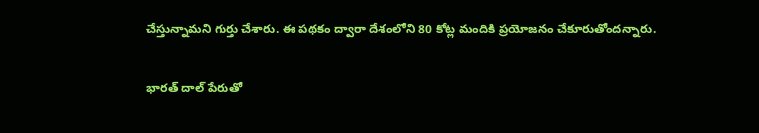చేస్తున్నామని గుర్తు చేశారు. ఈ పథకం ద్వారా దేశంలోని 80 కోట్ల మందికి ప్రయోజనం చేకూరుతోందన్నారు.

భారత్ దాల్ పేరుతో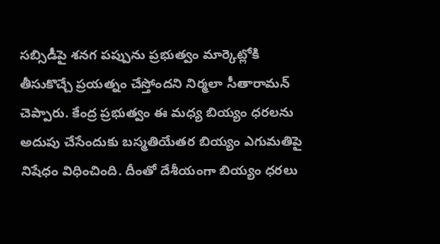సబ్సిడీపై శనగ పప్పును ప్రభుత్వం మార్కెట్లోకి తీసుకొచ్చే ప్రయత్నం చేస్తోందని నిర్మలా సీతారామన్ చెప్పారు. కేంద్ర ప్రభుత్వం ఈ మధ్య బియ్యం ధరలను అదుపు చేసేందుకు బస్మతియేతర బియ్యం ఎగుమతిపై నిషేధం విధించింది. దీంతో దేశీయంగా బియ్యం ధరలు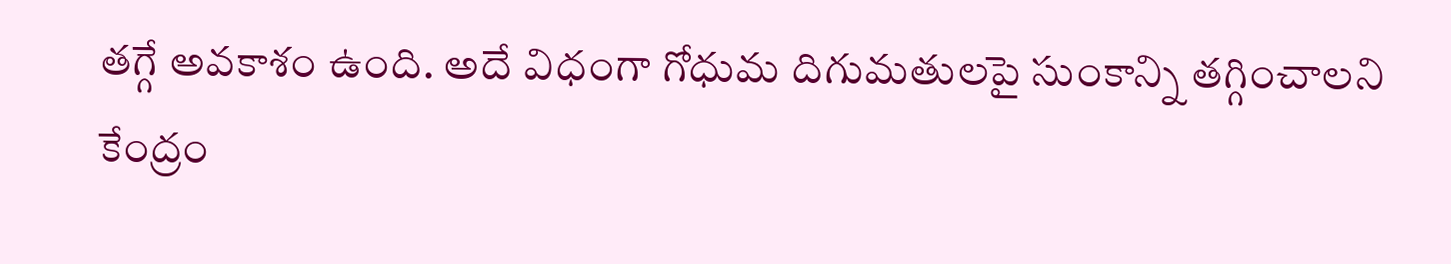తగ్గే అవకాశం ఉంది. అదే విధంగా గోధుమ దిగుమతులపై సుంకాన్ని తగ్గించాలని కేంద్రం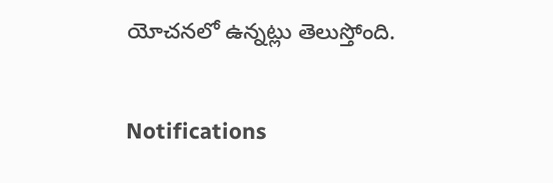యోచనలో ఉన్నట్లు తెలుస్తోంది.

Notifications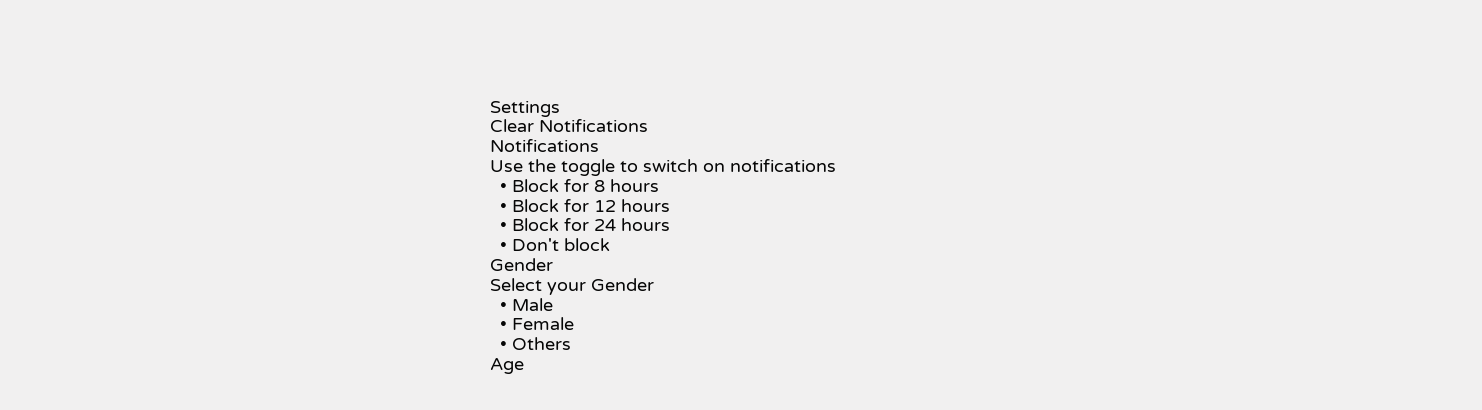Settings
Clear Notifications
Notifications
Use the toggle to switch on notifications
  • Block for 8 hours
  • Block for 12 hours
  • Block for 24 hours
  • Don't block
Gender
Select your Gender
  • Male
  • Female
  • Others
Age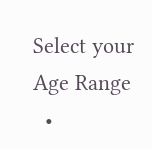Select your Age Range
  •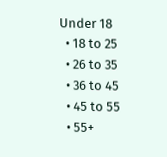Under 18
  • 18 to 25
  • 26 to 35
  • 36 to 45
  • 45 to 55
  • 55+